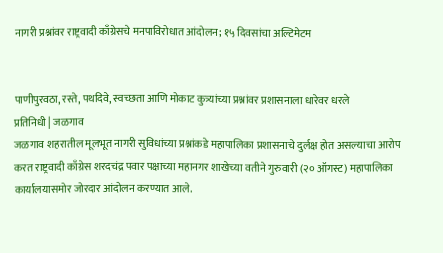नागरी प्रश्नांवर राष्ट्रवादी काँग्रेसचे मनपाविरोधात आंदोलन; १५ दिवसांचा अल्टिमेटम


पाणीपुरवठा, रस्ते, पथदिवे, स्वच्छता आणि मोकाट कुत्र्यांच्या प्रश्नांवर प्रशासनाला धारेवर धरले
प्रतिनिधी | जळगाव
जळगाव शहरातील मूलभूत नागरी सुविधांच्या प्रश्नांकडे महापालिका प्रशासनाचे दुर्लक्ष होत असल्याचा आरोप करत राष्ट्रवादी काँग्रेस शरदचंद्र पवार पक्षाच्या महानगर शाखेच्या वतीने गुरुवारी (२० ऑगस्ट) महापालिका कार्यालयासमोर जोरदार आंदोलन करण्यात आले.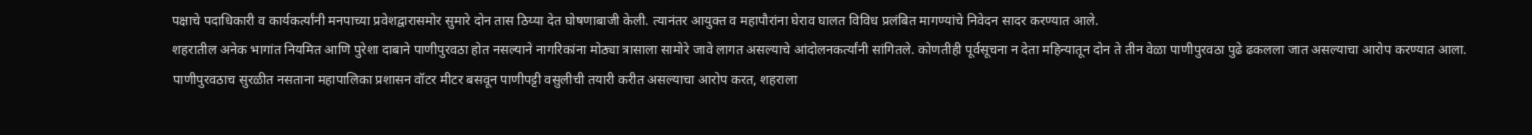पक्षाचे पदाधिकारी व कार्यकर्त्यांनी मनपाच्या प्रवेशद्वारासमोर सुमारे दोन तास ठिय्या देत घोषणाबाजी केली. त्यानंतर आयुक्त व महापौरांना घेराव घालत विविध प्रलंबित मागण्यांचे निवेदन सादर करण्यात आले.
शहरातील अनेक भागांत नियमित आणि पुरेशा दाबाने पाणीपुरवठा होत नसल्याने नागरिकांना मोठ्या त्रासाला सामोरे जावे लागत असल्याचे आंदोलनकर्त्यांनी सांगितले. कोणतीही पूर्वसूचना न देता महिन्यातून दोन ते तीन वेळा पाणीपुरवठा पुढे ढकलला जात असल्याचा आरोप करण्यात आला.
पाणीपुरवठाच सुरळीत नसताना महापालिका प्रशासन वॉटर मीटर बसवून पाणीपट्टी वसुलीची तयारी करीत असल्याचा आरोप करत, शहराला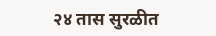२४ तास सुरळीत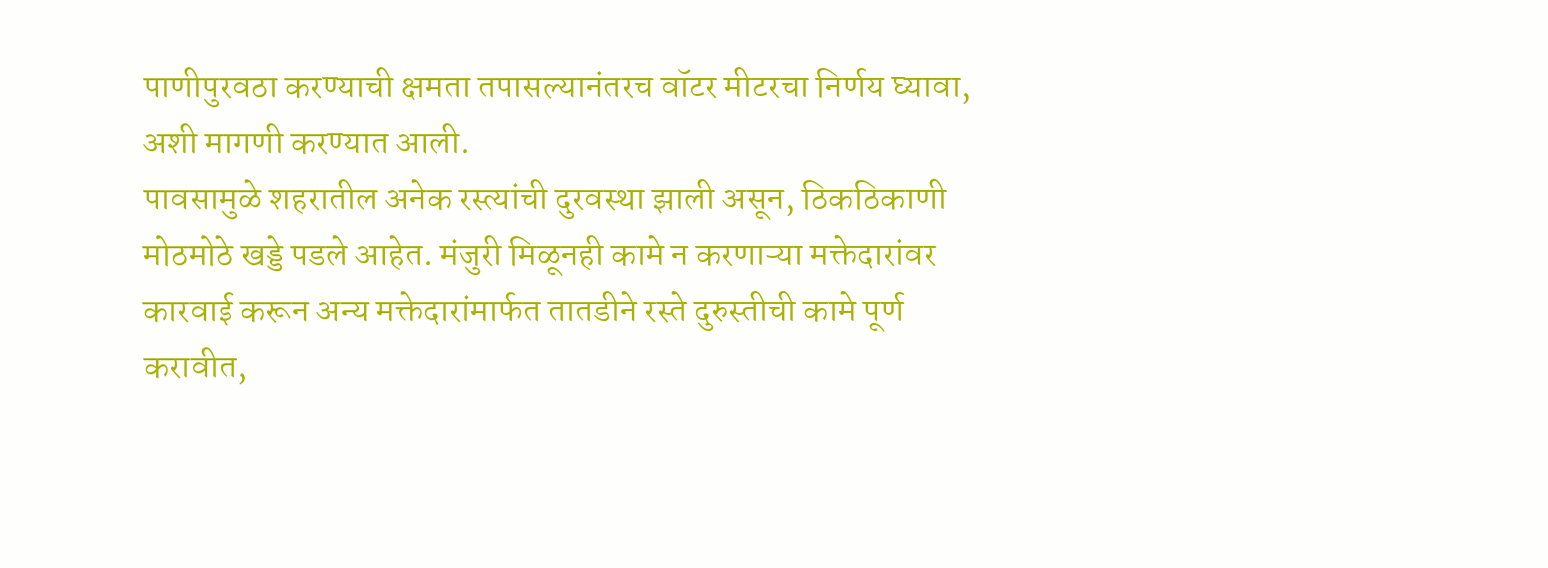पाणीपुरवठा करण्याची क्षमता तपासल्यानंतरच वॉटर मीटरचा निर्णय घ्यावा, अशी मागणी करण्यात आली.
पावसामुळे शहरातील अनेक रस्त्यांची दुरवस्था झाली असून, ठिकठिकाणी मोठमोठे खड्डे पडले आहेत. मंजुरी मिळूनही कामे न करणाऱ्या मक्तेदारांवर कारवाई करून अन्य मक्तेदारांमार्फत तातडीने रस्ते दुरुस्तीची कामे पूर्ण करावीत,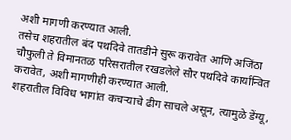अशी मागणी करण्यात आली.
तसेच शहरातील बंद पथदिवे तातडीने सुरू करावेत आणि अजिंठा चौफुली ते विमानतळ परिसरातील रखडलेले सौर पथदिवे कार्यान्वित करावेत, अशी मागणीही करण्यात आली.
शहरातील विविध भागांत कचऱ्याचे ढीग साचले असून, त्यामुळे डेंग्यू,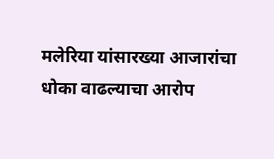मलेरिया यांसारख्या आजारांचा धोका वाढल्याचा आरोप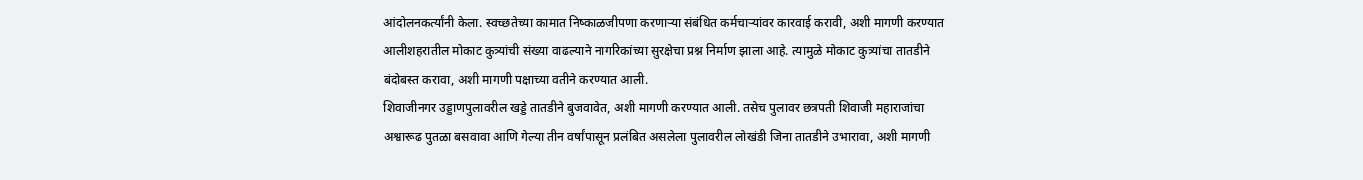आंदोलनकर्त्यांनी केला. स्वच्छतेच्या कामात निष्काळजीपणा करणाऱ्या संबंधित कर्मचाऱ्यांवर कारवाई करावी, अशी मागणी करण्यात आलीशहरातील मोकाट कुत्र्यांची संख्या वाढल्याने नागरिकांच्या सुरक्षेचा प्रश्न निर्माण झाला आहे. त्यामुळे मोकाट कुत्र्यांचा तातडीने बंदोबस्त करावा, अशी मागणी पक्षाच्या वतीने करण्यात आली.
शिवाजीनगर उड्डाणपुलावरील खड्डे तातडीने बुजवावेत, अशी मागणी करण्यात आली. तसेच पुलावर छत्रपती शिवाजी महाराजांचा अश्वारूढ पुतळा बसवावा आणि गेल्या तीन वर्षांपासून प्रलंबित असलेला पुलावरील लोखंडी जिना तातडीने उभारावा, अशी मागणी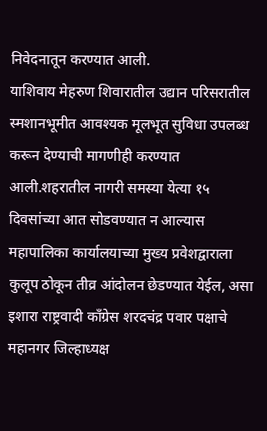निवेदनातून करण्यात आली.
याशिवाय मेहरुण शिवारातील उद्यान परिसरातील स्मशानभूमीत आवश्यक मूलभूत सुविधा उपलब्ध करून देण्याची मागणीही करण्यात आली.शहरातील नागरी समस्या येत्या १५ दिवसांच्या आत सोडवण्यात न आल्यास महापालिका कार्यालयाच्या मुख्य प्रवेशद्वाराला कुलूप ठोकून तीव्र आंदोलन छेडण्यात येईल, असा इशारा राष्ट्रवादी काँग्रेस शरदचंद्र पवार पक्षाचे महानगर जिल्हाध्यक्ष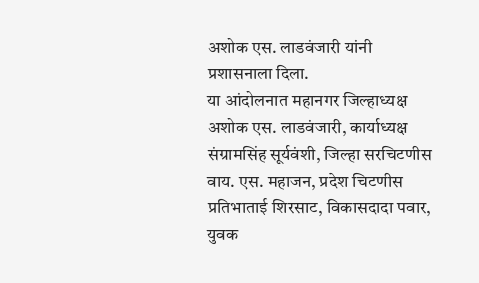अशोक एस. लाडवंजारी यांनी प्रशासनाला दिला.
या आंदोलनात महानगर जिल्हाध्यक्ष अशोक एस. लाडवंजारी, कार्याध्यक्ष संग्रामसिंह सूर्यवंशी, जिल्हा सरचिटणीस वाय. एस. महाजन, प्रदेश चिटणीस प्रतिभाताई शिरसाट, विकासदादा पवार, युवक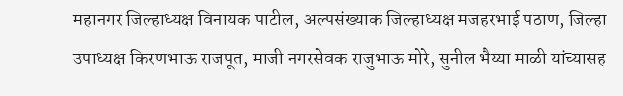महानगर जिल्हाध्यक्ष विनायक पाटील, अल्पसंख्याक जिल्हाध्यक्ष मजहरभाई पठाण, जिल्हा उपाध्यक्ष किरणभाऊ राजपूत, माजी नगरसेवक राजुभाऊ मोरे, सुनील भैय्या माळी यांच्यासह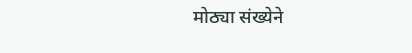मोठ्या संख्येने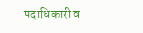पदाधिकारी व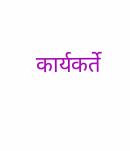कार्यकर्ते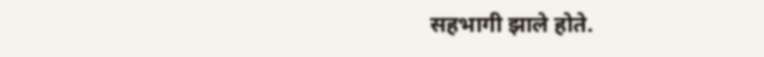सहभागी झाले होते.